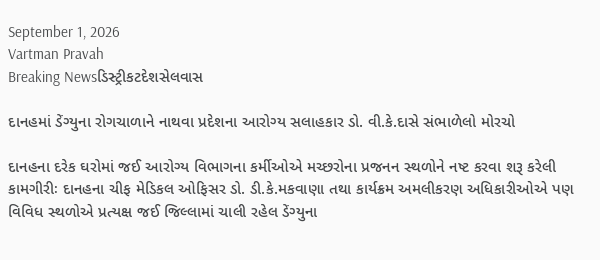September 1, 2026
Vartman Pravah
Breaking Newsડિસ્ટ્રીકટદેશસેલવાસ

દાનહમાં ડેંગ્‍યુના રોગચાળાને નાથવા પ્રદેશના આરોગ્‍ય સલાહકાર ડો. વી.કે.દાસે સંભાળેલો મોરચો

દાનહના દરેક ઘરોમાં જઈ આરોગ્‍ય વિભાગના કર્મીઓએ મચ્‍છરોના પ્રજનન સ્‍થળોને નષ્‍ટ કરવા શરૂ કરેલી કામગીરીઃ દાનહના ચીફ મેડિકલ ઓફિસર ડો. ડી.કે.મકવાણા તથા કાર્યક્રમ અમલીકરણ અધિકારીઓએ પણ વિવિધ સ્‍થળોએ પ્રત્‍યક્ષ જઈ જિલ્લામાં ચાલી રહેલ ડેંગ્‍યુના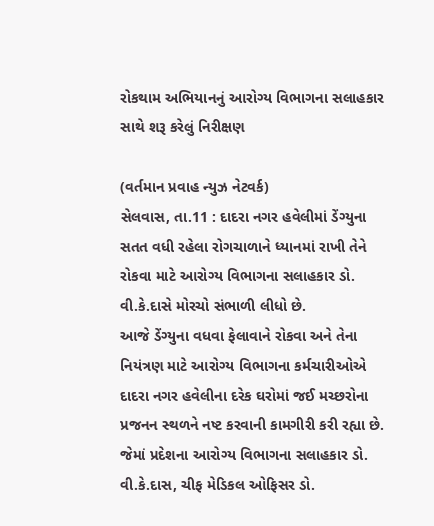રોકથામ અભિયાનનું આરોગ્‍ય વિભાગના સલાહકાર સાથે શરૂ કરેલું નિરીક્ષણ

(વર્તમાન પ્રવાહ ન્‍યુઝ નેટવર્ક)
સેલવાસ, તા.11 : દાદરા નગર હવેલીમાં ડેંગ્‍યુના સતત વધી રહેલા રોગચાળાને ધ્‍યાનમાં રાખી તેને રોકવા માટે આરોગ્‍ય વિભાગના સલાહકાર ડો. વી.કે.દાસે મોરચો સંભાળી લીધો છે.
આજે ડેંગ્‍યુના વધવા ફેલાવાને રોકવા અને તેના નિયંત્રણ માટે આરોગ્‍ય વિભાગના કર્મચારીઓએ દાદરા નગર હવેલીના દરેક ઘરોમાં જઈ મચ્‍છરોના પ્રજનન સ્‍થળને નષ્‍ટ કરવાની કામગીરી કરી રહ્યા છે. જેમાં પ્રદેશના આરોગ્‍ય વિભાગના સલાહકાર ડો. વી.કે.દાસ, ચીફ મેડિકલ ઓફિસર ડો.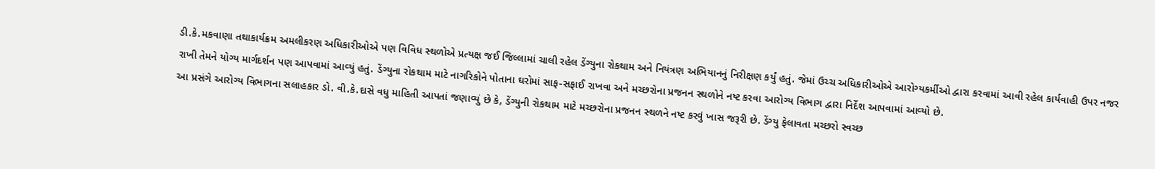ડી.કે.મકવાણા તથાકાર્યક્રમ અમલીકરણ અધિકારીઓએ પણ વિવિધ સ્‍થળોએ પ્રત્‍યક્ષ જઈ જિલ્લામાં ચાલી રહેલ ડેંગ્‍યુના રોકથામ અને નિયંત્રણ અભિયાનનું નિરીક્ષણ કર્યું હતું. જેમાં ઉચ્‍ચ અધિકારીઓએ આરોગ્‍યકર્મીઓ દ્વારા કરવામાં આવી રહેલ કાર્યવાહી ઉપર નજર રાખી તેમને યોગ્‍ય માર્ગદર્શન પણ આપવામાં આવ્‍યું હતું. ડેંગ્‍યુના રોકથામ માટે નાગરિકોને પોતાના ઘરોમાં સાફ-સફાઈ રાખવા અને મચ્‍છરોના પ્રજનન સ્‍થળોને નષ્‍ટ કરવા આરોગ્‍ય વિભાગ દ્વારા નિર્દેશ આપવામાં આવ્‍યો છે.
આ પ્રસંગે આરોગ્‍ય વિભાગના સલાહકાર ડો. વી.કે.દાસે વધુ માહિતી આપતાં જણાવ્‍યું છે કે, ડેંગ્‍યુની રોકથામ માટે મચ્‍છરોના પ્રજનન સ્‍થળને નષ્‍ટ કરવું ખાસ જરૂરી છે. ડેંગ્‍યુ ફેલાવતા મચ્‍છરો સ્‍વચ્‍છ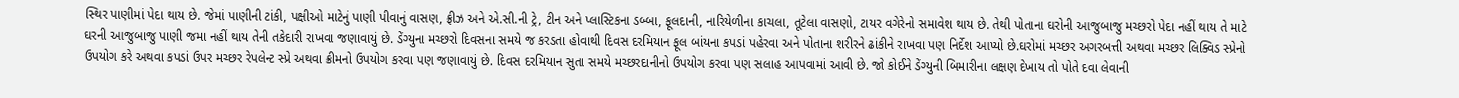સ્‍થિર પાણીમાં પેદા થાય છે. જેમાં પાણીની ટાંકી, પક્ષીઓ માટેનું પાણી પીવાનું વાસણ, ફ્રીઝ અને એ.સી.ની ટ્રે, ટીન અને પ્‍લાસ્‍ટિકના ડબ્‍બા, ફૂલદાની, નારિયેળીના કાચલા, તૂટેલા વાસણો, ટાયર વગેરેનો સમાવેશ થાય છે. તેથી પોતાના ઘરોની આજુબાજુ મચ્‍છરો પેદા નહીં થાય તે માટે ઘરની આજુબાજુ પાણી જમા નહીં થાય તેની તકેદારી રાખવા જણાવાયું છે. ડેંગ્‍યુના મચ્‍છરો દિવસના સમયે જ કરડતા હોવાથી દિવસ દરમિયાન ફૂલ બાંયના કપડાં પહેરવા અને પોતાના શરીરને ઢાંકીને રાખવા પણ નિર્દેશ આપ્‍યો છે.ઘરોમાં મચ્‍છર અગરબત્તી અથવા મચ્‍છર લિક્‍વિડ સ્‍પ્રેનો ઉપયોગ કરે અથવા કપડાં ઉપર મચ્‍છર રેપલેન્‍ટ સ્‍પ્રે અથવા ક્રીમનો ઉપયોગ કરવા પણ જણાવાયું છે. દિવસ દરમિયાન સુતા સમયે મચ્‍છરદાનીનો ઉપયોગ કરવા પણ સલાહ આપવામાં આવી છે. જો કોઈને ડેંગ્‍યુની બિમારીના લક્ષણ દેખાય તો પોતે દવા લેવાની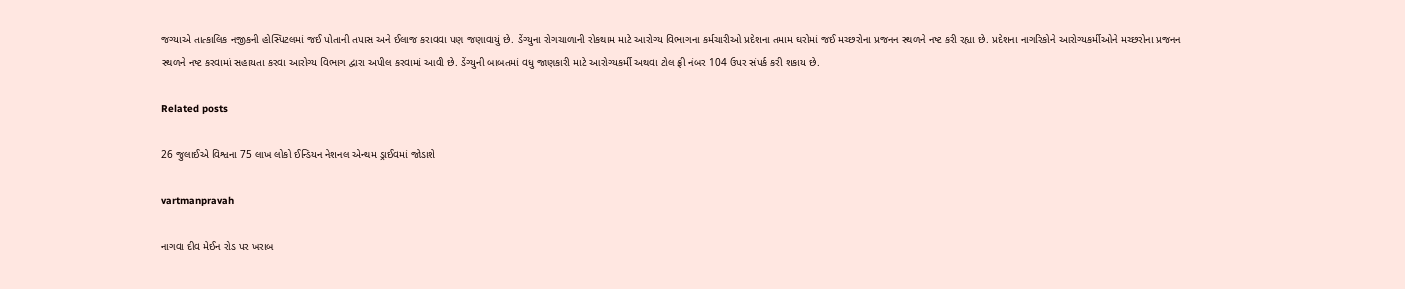જગ્‍યાએ તાત્‍કાલિક નજીકની હોસ્‍પિટલમાં જઈ પોતાની તપાસ અને ઈલાજ કરાવવા પણ જણાવાયું છે. ડેંગ્‍યુના રોગચાળાની રોકથામ માટે આરોગ્‍ય વિભાગના કર્મચારીઓ પ્રદેશના તમામ ઘરોમાં જઈ મચ્‍છરોના પ્રજનન સ્‍થળને નષ્‍ટ કરી રહ્યા છે. પ્રદેશના નાગરિકોને આરોગ્‍યકર્મીઓને મચ્‍છરોના પ્રજનન સ્‍થળને નષ્‍ટ કરવામાં સહાયતા કરવા આરોગ્‍ય વિભાગ દ્વારા અપીલ કરવામાં આવી છે. ડેંગ્‍યુની બાબતમાં વધુ જાણકારી માટે આરોગ્‍યકર્મી અથવા ટોલ ફ્રી નંબર 104 ઉપર સંપર્ક કરી શકાય છે.

Related posts

26 જુલાઈએ વિશ્વના 75 લાખ લોકો ઈન્‍ડિયન નેશનલ એન્‍થમ ડ્રાઈવમાં જોડાશે

vartmanpravah

નાગવા દીવ મેઈન રોડ પર ખરાબ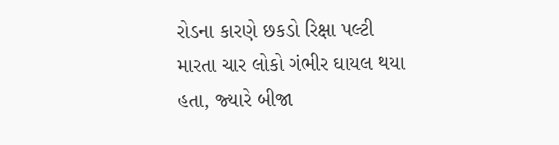રોડના કારણે છકડો રિક્ષા પલ્‍ટી મારતા ચાર લોકો ગંભીર ઘાયલ થયા હતા, જ્‍યારે બીજા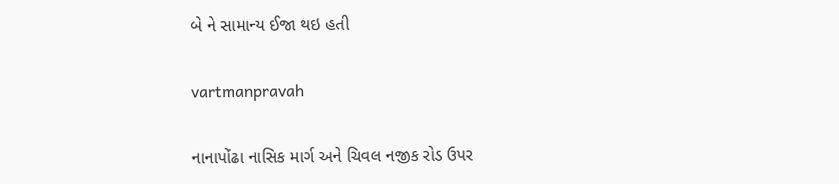બે ને સામાન્‍ય ઈજા થઇ હતી

vartmanpravah

નાનાપોંઢા નાસિક માર્ગ અને ચિવલ નજીક રોડ ઉપર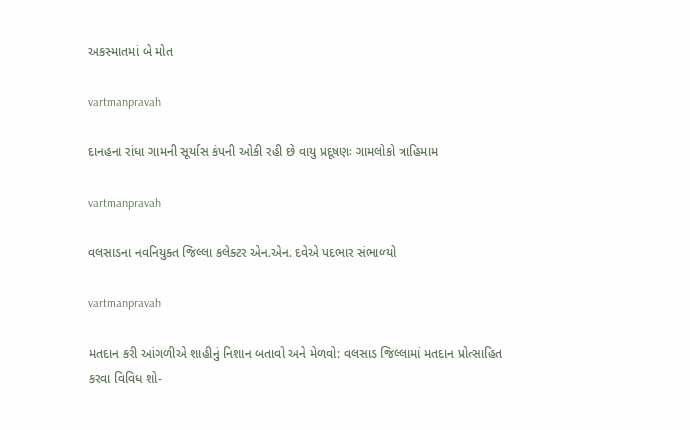અકસ્‍માતમાં બે મોત

vartmanpravah

દાનહના રાંધા ગામની સૂર્યાસ કંપની ઓકી રહી છે વાયુ પ્રદૂષણઃ ગામલોકો ત્રાહિમામ

vartmanpravah

વલસાડના નવનિયુક્‍ત જિલ્લા કલેક્‍ટર એન.એન. દવેએ પદભાર સંભાળ્‍યો

vartmanpravah

મતદાન કરી આંગળીએ શાહીનું નિશાન બતાવો અને મેળવો: વલસાડ જિલ્લામાં મતદાન પ્રોત્‍સાહિત કરવા વિવિધ શો-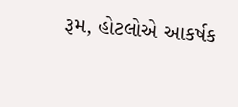રૂમ, હોટલોએ આકર્ષક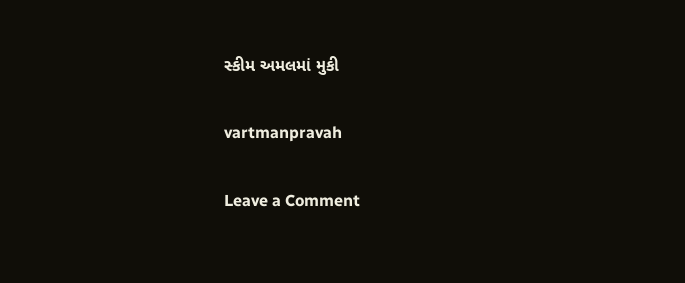સ્‍કીમ અમલમાં મુકી

vartmanpravah

Leave a Comment